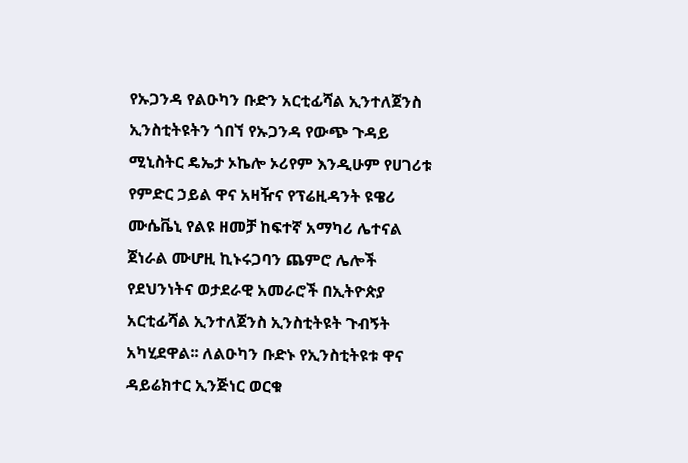የኡጋንዳ የልዑካን ቡድን አርቲፊሻል ኢንተለጀንስ ኢንስቲትዩትን ጎበኘ የኡጋንዳ የውጭ ጉዳይ ሚኒስትር ዴኤታ ኦኬሎ ኦሪየም እንዲሁም የሀገሪቱ የምድር ኃይል ዋና አዛዥና የፕሬዚዳንት ዩዌሪ ሙሴቬኒ የልዩ ዘመቻ ከፍተኛ አማካሪ ሌተናል ጀነራል ሙሆዚ ኪኑሩጋባን ጨምሮ ሌሎች የደህንነትና ወታደራዊ አመራሮች በኢትዮጵያ አርቲፊሻል ኢንተለጀንስ ኢንስቲትዩት ጉብኝት አካሂደዋል፡፡ ለልዑካን ቡድኑ የኢንስቲትዩቱ ዋና ዳይሬክተር ኢንጅነር ወርቁ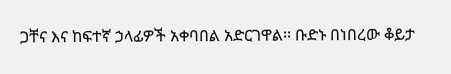ጋቸና እና ከፍተኛ ኃላፊዎች አቀባበል አድርገዋል፡፡ ቡድኑ በነበረው ቆይታ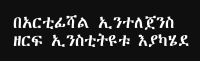በአርቲፊሻል ኢንተለጀንስ ዘርፍ ኢንስቲትዩቱ እያካሄደ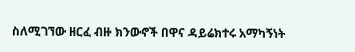ስለሚገኘው ዘርፈ ብዙ ክንውኖች በዋና ዳይሬክተሩ አማካኝነት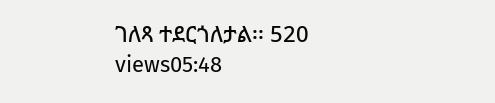ገለጻ ተደርጎለታል፡፡ 520 views05:48